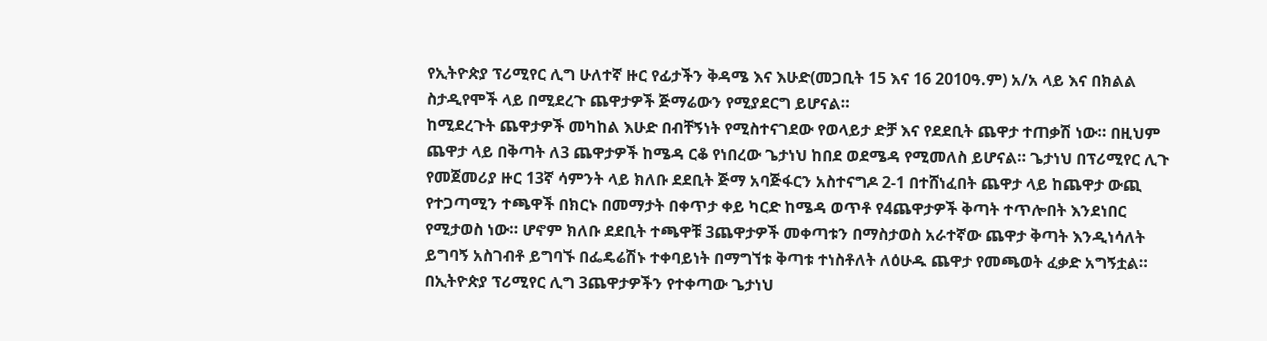የኢትዮጵያ ፕሪሚየር ሊግ ሁለተኛ ዙር የፊታችን ቅዳሜ እና እሁድ(መጋቢት 15 እና 16 2010ዓ.ም) አ/አ ላይ እና በክልል ስታዲየሞች ላይ በሚደረጉ ጨዋታዎች ጅማሬውን የሚያደርግ ይሆናል።
ከሚደረጉት ጨዋታዎች መካከል እሁድ በብቸኝነት የሚስተናገደው የወላይታ ድቻ እና የደደቢት ጨዋታ ተጠቃሽ ነው። በዚህም ጨዋታ ላይ በቅጣት ለ3 ጨዋታዎች ከሜዳ ርቆ የነበረው ጌታነህ ከበደ ወደሜዳ የሚመለስ ይሆናል። ጌታነህ በፕሪሚየር ሊጉ የመጀመሪያ ዙር 13ኛ ሳምንት ላይ ክለቡ ደደቢት ጅማ አባጅፋርን አስተናግዶ 2-1 በተሸነፈበት ጨዋታ ላይ ከጨዋታ ውጪ የተጋጣሚን ተጫዋች በክርኑ በመማታት በቀጥታ ቀይ ካርድ ከሜዳ ወጥቶ የ4ጨዋታዎች ቅጣት ተጥሎበት እንደነበር የሚታወስ ነው። ሆኖም ክለቡ ደደቢት ተጫዋቹ 3ጨዋታዎች መቀጣቱን በማስታወስ አራተኛው ጨዋታ ቅጣት እንዲነሳለት ይግባኝ አስገብቶ ይግባኙ በፌዴሬሽኑ ተቀባይነት በማግኘቱ ቅጣቱ ተነስቶለት ለዕሁዱ ጨዋታ የመጫወት ፈቃድ አግኝቷል።
በኢትዮጵያ ፕሪሚየር ሊግ 3ጨዋታዎችን የተቀጣው ጌታነህ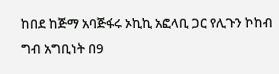ከበደ ከጅማ አባጅፋሩ ኦኪኪ አፎላቢ ጋር የሊጉን ኮከብ ግብ አግቢነት በ9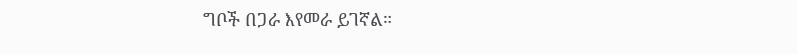ግቦች በጋራ እየመራ ይገኛል።